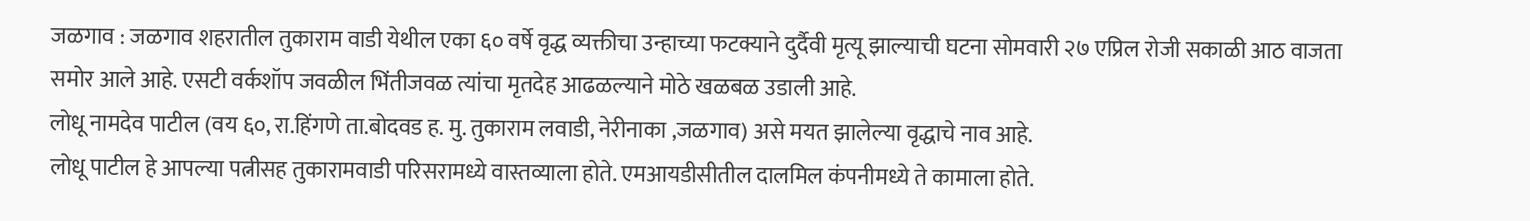जळगाव : जळगाव शहरातील तुकाराम वाडी येथील एका ६० वर्षे वृद्ध व्यक्तीचा उन्हाच्या फटक्याने दुर्दैवी मृत्यू झाल्याची घटना सोमवारी २७ एप्रिल रोजी सकाळी आठ वाजता समोर आले आहे. एसटी वर्कशॉप जवळील भिंतीजवळ त्यांचा मृतदेह आढळल्याने मोठे खळबळ उडाली आहे.
लोधू नामदेव पाटील (वय ६०, रा.हिंगणे ता.बोदवड ह. मु. तुकाराम लवाडी, नेरीनाका ,जळगाव) असे मयत झालेल्या वृद्धाचे नाव आहे.
लोधू पाटील हे आपल्या पत्नीसह तुकारामवाडी परिसरामध्ये वास्तव्याला होते. एमआयडीसीतील दालमिल कंपनीमध्ये ते कामाला होते.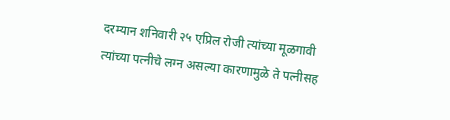दरम्यान शनिवारी २५ एप्रिल रोजी त्यांच्या मूळगावी त्यांच्या पत्नीचे लग्न असल्या कारणामुळे ते पत्नीसह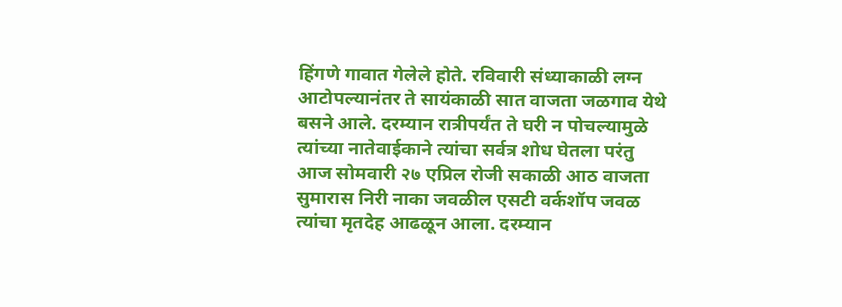हिंगणे गावात गेलेले होते. रविवारी संध्याकाळी लग्न आटोपल्यानंतर ते सायंकाळी सात वाजता जळगाव येथे बसने आले. दरम्यान रात्रीपर्यंत ते घरी न पोचल्यामुळे त्यांच्या नातेवाईकाने त्यांचा सर्वत्र शोध घेतला परंतु आज सोमवारी २७ एप्रिल रोजी सकाळी आठ वाजता सुमारास निरी नाका जवळील एसटी वर्कशॉप जवळ त्यांचा मृतदेह आढळून आला. दरम्यान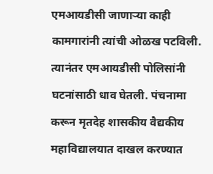एमआयडीसी जाणाऱ्या काही कामगारांनी त्यांची ओळख पटविली. त्यानंतर एमआयडीसी पोलिसांनी घटनांसाठी धाव घेतली. पंचनामा करून मृतदेह शासकीय वैद्यकीय महाविद्यालयात दाखल करण्यात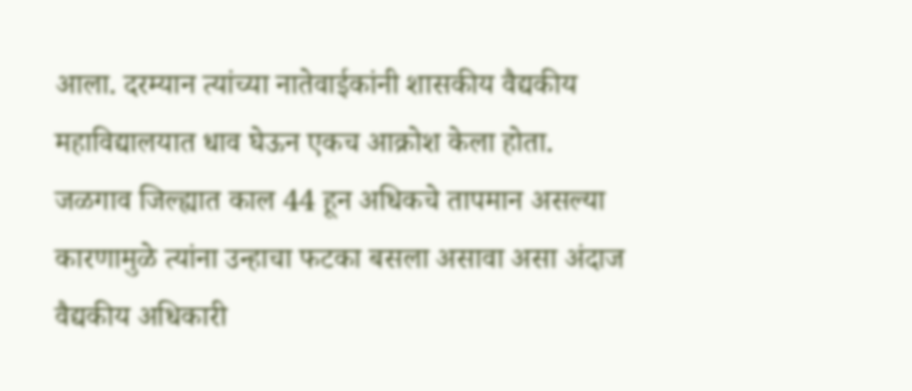आला. दरम्यान त्यांच्या नातेवाईकांनी शासकीय वैद्यकीय महाविद्यालयात धाव घेऊन एकच आक्रोश केला होता.
जळगाव जिल्ह्यात काल 44 हून अधिकचे तापमान असल्या कारणामुळे त्यांना उन्हाचा फटका बसला असावा असा अंदाज वैद्यकीय अधिकारी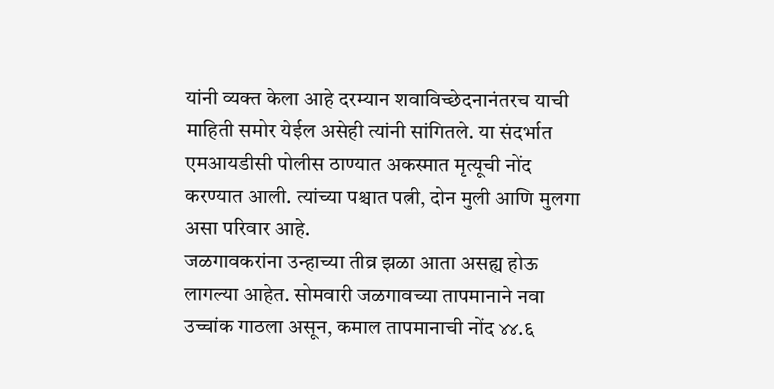यांनी व्यक्त केला आहे दरम्यान शवाविच्छेदनानंतरच याची माहिती समोर येईल असेही त्यांनी सांगितले. या संदर्भात एमआयडीसी पोलीस ठाण्यात अकस्मात मृत्यूची नोंद करण्यात आली. त्यांच्या पश्चात पत्नी, दोन मुली आणि मुलगा असा परिवार आहे.
जळगावकरांना उन्हाच्या तीव्र झळा आता असह्य होऊ लागल्या आहेत. सोमवारी जळगावच्या तापमानाने नवा उच्चांक गाठला असून, कमाल तापमानाची नोंद ४४.६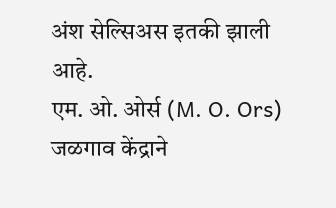अंश सेल्सिअस इतकी झाली आहे.
एम. ओ. ओर्स (M. O. Ors) जळगाव केंद्राने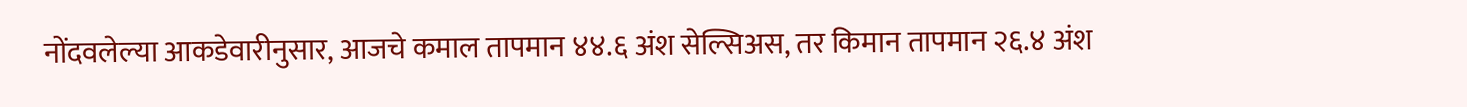नोंदवलेल्या आकडेवारीनुसार, आजचे कमाल तापमान ४४.६ अंश सेल्सिअस, तर किमान तापमान २६.४ अंश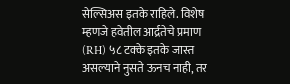सेल्सिअस इतके राहिले. विशेष म्हणजे हवेतील आर्द्रतेचे प्रमाण (RH) ५८ टक्के इतके जास्त असल्याने नुसते ऊनच नाही, तर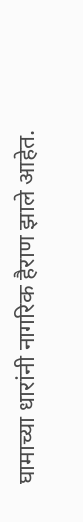घामाच्या धारांनी नागरिक हैराण झाले आहेत.